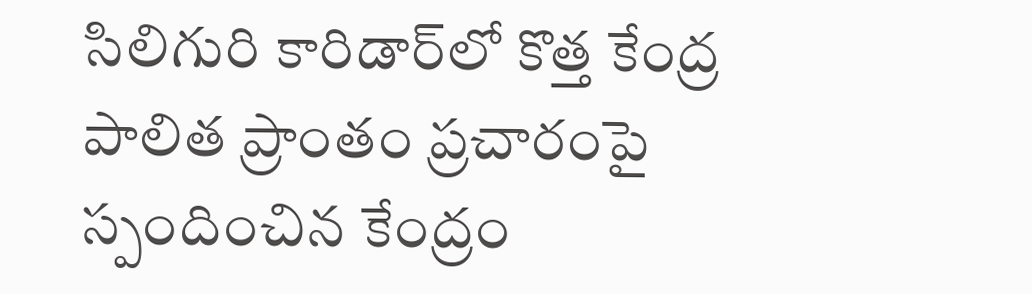సిలిగురి కారిడార్‌లో కొత్త కేంద్ర పాలిత ప్రాంతం ప్రచారంపై స్పందించిన కేంద్రం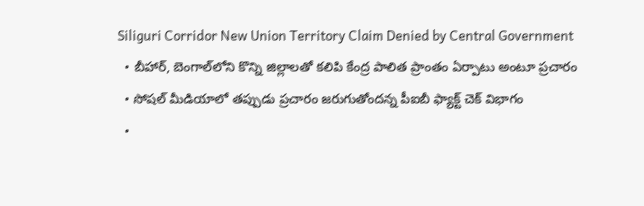Siliguri Corridor New Union Territory Claim Denied by Central Government
  • బీహార్, బెంగాల్‌లోని కొన్ని జిల్లాలతో కలిపి కేంద్ర పాలిత ప్రాంతం ఏర్పాటు అంటూ ప్రచారం
  • సోషల్ మీడియాలో తప్పుడు ప్రచారం జరుగుతోందన్న పీఐబీ ఫ్యాక్ట్ చెక్ విభాగం
  •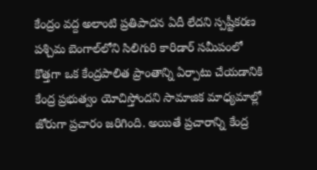కేంద్రం వద్ద అలాంటి ప్రతిపాదన ఏదీ లేదని స్పష్టీకరణ
పశ్చిమ బెంగాల్‌లోని సిలిగురి కారిడార్ సమీపంలో కొత్తగా ఒక కేంద్రపాలిత ప్రాంతాన్ని ఏర్పాటు చేయడానికి కేంద్ర ప్రభుత్వం యోచిస్తోందని సామాజిక మాధ్యమాల్లో జోరుగా ప్రచారం జరిగింది. అయితే ప్రచారాన్ని కేంద్ర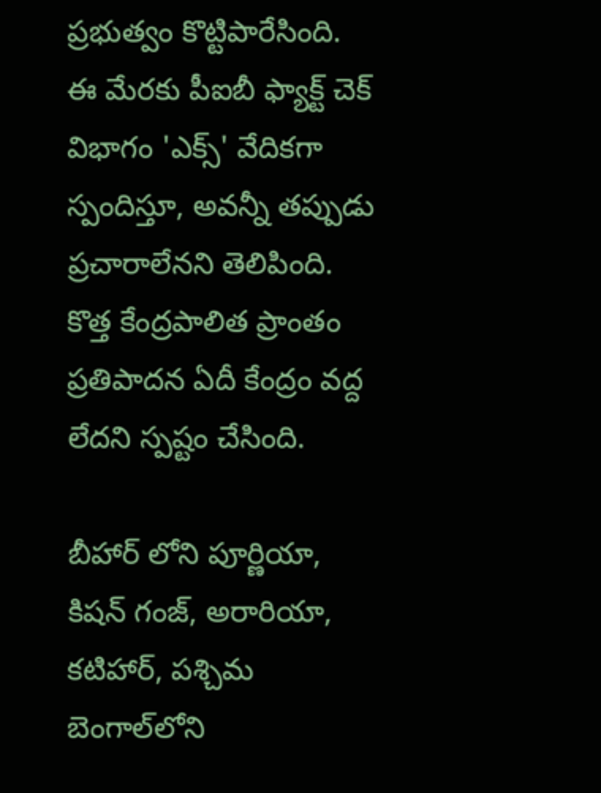ప్రభుత్వం కొట్టిపారేసింది. ఈ మేరకు పీఐబీ ఫ్యాక్ట్ చెక్ విభాగం 'ఎక్స్' వేదికగా స్పందిస్తూ, అవన్నీ తప్పుడు ప్రచారాలేనని తెలిపింది. కొత్త కేంద్రపాలిత ప్రాంతం ప్రతిపాదన ఏదీ కేంద్రం వద్ద లేదని స్పష్టం చేసింది.

బీహార్ లోని పూర్ణియా, కిషన్ గంజ్, అరారియా, కటిహార్, పశ్చిమ బెంగాల్‌లోని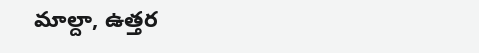మాల్దా, ఉత్తర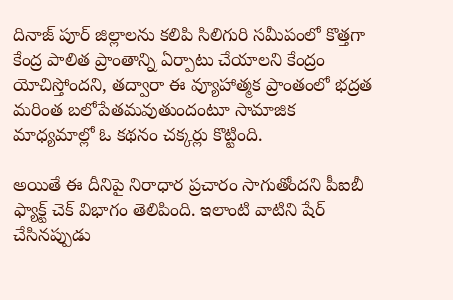దినాజ్ పూర్ జిల్లాలను కలిపి సిలిగురి సమీపంలో కొత్తగా కేంద్ర పాలిత ప్రాంతాన్ని ఏర్పాటు చేయాలని కేంద్రం యోచిస్తోందని, తద్వారా ఈ వ్యూహాత్మక ప్రాంతంలో భద్రత మరింత బలోపేతమవుతుందంటూ సామాజిక మాధ్యమాల్లో ఓ కథనం చక్కర్లు కొట్టింది.

అయితే ఈ దీనిపై నిరాధార ప్రచారం సాగుతోందని పీఐబీ ఫ్యాక్ట్ చెక్ విభాగం తెలిపింది. ఇలాంటి వాటిని షేర్ చేసినప్పుడు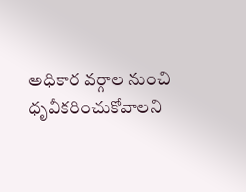అధికార వర్గాల నుంచి ధృవీకరించుకోవాలని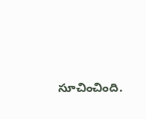సూచించింది.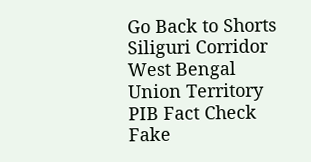Go Back to Shorts
Siliguri Corridor
West Bengal
Union Territory
PIB Fact Check
Fake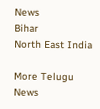News
Bihar
North East India

More Telugu News